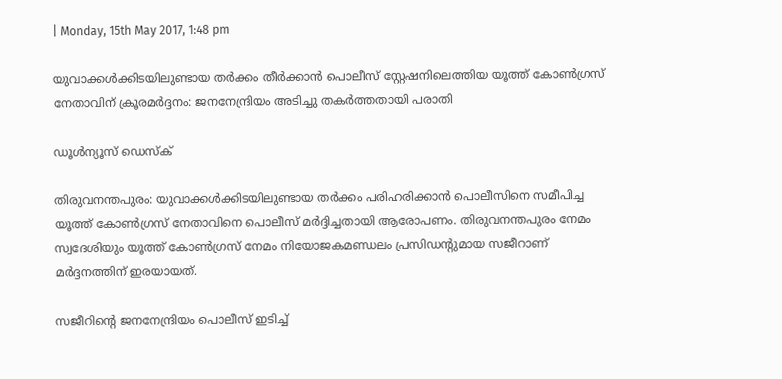| Monday, 15th May 2017, 1:48 pm

യുവാക്കള്‍ക്കിടയിലുണ്ടായ തര്‍ക്കം തീര്‍ക്കാന്‍ പൊലീസ് സ്റ്റേഷനിലെത്തിയ യൂത്ത് കോണ്‍ഗ്രസ് നേതാവിന് ക്രൂരമര്‍ദ്ദനം: ജനനേന്ദ്രിയം അടിച്ചു തകര്‍ത്തതായി പരാതി

ഡൂള്‍ന്യൂസ് ഡെസ്‌ക്

തിരുവനന്തപുരം: യുവാക്കള്‍ക്കിടയിലുണ്ടായ തര്‍ക്കം പരിഹരിക്കാന്‍ പൊലീസിനെ സമീപിച്ച യൂത്ത് കോണ്‍ഗ്രസ് നേതാവിനെ പൊലീസ് മര്‍ദ്ദിച്ചതായി ആരോപണം. തിരുവനന്തപുരം നേമം സ്വദേശിയും യൂത്ത് കോണ്‍ഗ്രസ് നേമം നിയോജകമണ്ഡലം പ്രസിഡന്റുമായ സജീറാണ് മര്‍ദ്ദനത്തിന് ഇരയായത്.

സജീറിന്റെ ജനനേന്ദ്രിയം പൊലീസ് ഇടിച്ച്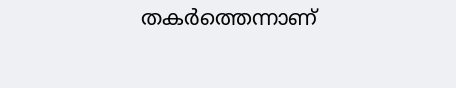തകര്‍ത്തെന്നാണ്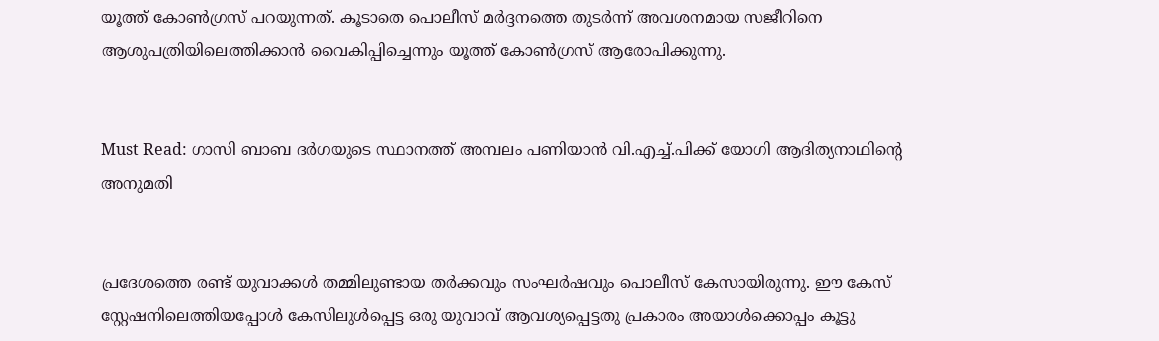യൂത്ത് കോണ്‍ഗ്രസ് പറയുന്നത്. കൂടാതെ പൊലീസ് മര്‍ദ്ദനത്തെ തുടര്‍ന്ന് അവശനമായ സജീറിനെ ആശുപത്രിയിലെത്തിക്കാന്‍ വൈകിപ്പിച്ചെന്നും യൂത്ത് കോണ്‍ഗ്രസ് ആരോപിക്കുന്നു.


Must Read: ഗാസി ബാബ ദര്‍ഗയുടെ സ്ഥാനത്ത് അമ്പലം പണിയാന്‍ വി.എച്ച്.പിക്ക് യോഗി ആദിത്യനാഥിന്റെ അനുമതി


പ്രദേശത്തെ രണ്ട് യുവാക്കള്‍ തമ്മിലുണ്ടായ തര്‍ക്കവും സംഘര്‍ഷവും പൊലീസ് കേസായിരുന്നു. ഈ കേസ് സ്റ്റേഷനിലെത്തിയപ്പോള്‍ കേസിലുള്‍പ്പെട്ട ഒരു യുവാവ് ആവശ്യപ്പെട്ടതു പ്രകാരം അയാള്‍ക്കൊപ്പം കൂട്ടു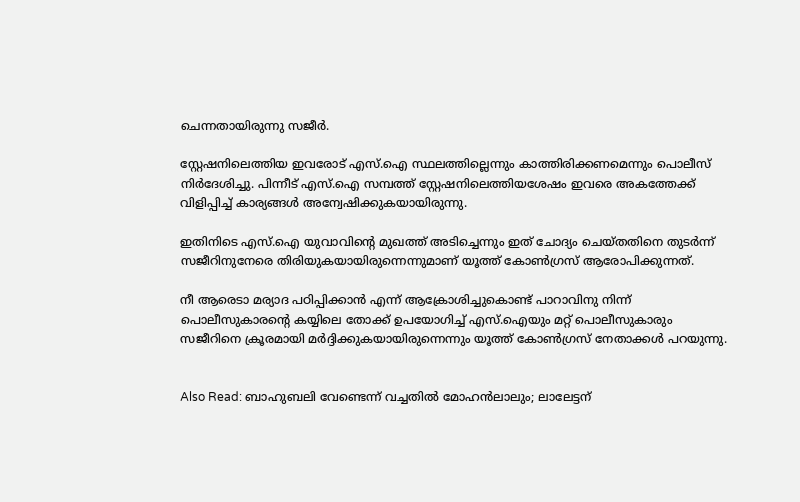ചെന്നതായിരുന്നു സജീര്‍.

സ്റ്റേഷനിലെത്തിയ ഇവരോട് എസ്.ഐ സ്ഥലത്തില്ലെന്നും കാത്തിരിക്കണമെന്നും പൊലീസ് നിര്‍ദേശിച്ചു. പിന്നീട് എസ്.ഐ സമ്പത്ത് സ്റ്റേഷനിലെത്തിയശേഷം ഇവരെ അകത്തേക്ക് വിളിപ്പിച്ച് കാര്യങ്ങള്‍ അന്വേഷിക്കുകയായിരുന്നു.

ഇതിനിടെ എസ്.ഐ യുവാവിന്റെ മുഖത്ത് അടിച്ചെന്നും ഇത് ചോദ്യം ചെയ്തതിനെ തുടര്‍ന്ന് സജീറിനുനേരെ തിരിയുകയായിരുന്നെന്നുമാണ് യൂത്ത് കോണ്‍ഗ്രസ് ആരോപിക്കുന്നത്.

നീ ആരെടാ മര്യാദ പഠിപ്പിക്കാന്‍ എന്ന് ആക്രോശിച്ചുകൊണ്ട് പാറാവിനു നിന്ന് പൊലീസുകാരന്റെ കയ്യിലെ തോക്ക് ഉപയോഗിച്ച് എസ്.ഐയും മറ്റ് പൊലീസുകാരും സജീറിനെ ക്രൂരമായി മര്‍ദ്ദിക്കുകയായിരുന്നെന്നും യൂത്ത് കോണ്‍ഗ്രസ് നേതാക്കള്‍ പറയുന്നു.


Also Read: ബാഹുബലി വേണ്ടെന്ന് വച്ചതില്‍ മോഹന്‍ലാലും; ലാലേട്ടന്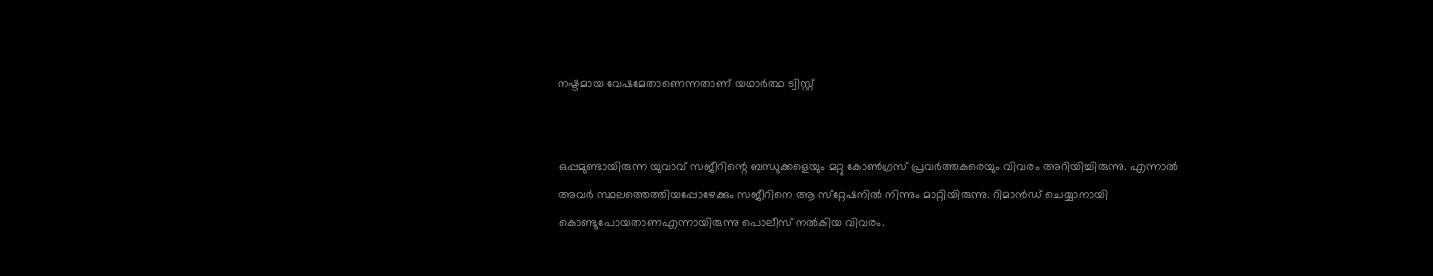നഷ്ടമായ വേഷമേതാണെന്നതാണ് യഥാര്‍ത്ഥ ട്വിസ്റ്റ്


ഒപ്പമുണ്ടായിരുന്ന യുവാവ് സജീറിന്റെ ബന്ധുക്കളെയും മറ്റു കോണ്‍ഗ്രസ് പ്രവര്‍ത്തകരെയും വിവരം അറിയിച്ചിരുന്നു. എന്നാല്‍ അവര്‍ സ്ഥലത്തെത്തിയപ്പോഴേക്കും സജീറിനെ ആ സ്‌റ്റേഷനില്‍ നിന്നും മാറ്റിയിരുന്നു. റിമാന്‍ഡ് ചെയ്യാനായി കൊണ്ടുപോയതാണഎന്നായിരുന്നു പൊലീസ് നല്‍കിയ വിവരം.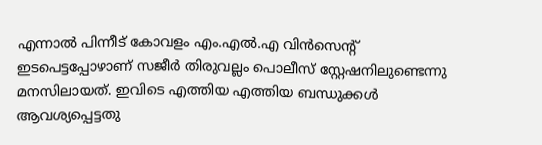എന്നാല്‍ പിന്നീട് കോവളം എം.എല്‍.എ വിന്‍സെന്റ് ഇടപെട്ടപ്പോഴാണ് സജീര്‍ തിരുവല്ലം പൊലീസ് സ്റ്റേഷനിലുണ്ടെന്നു മനസിലായത്. ഇവിടെ എത്തിയ എത്തിയ ബന്ധുക്കള്‍ ആവശ്യപ്പെട്ടതു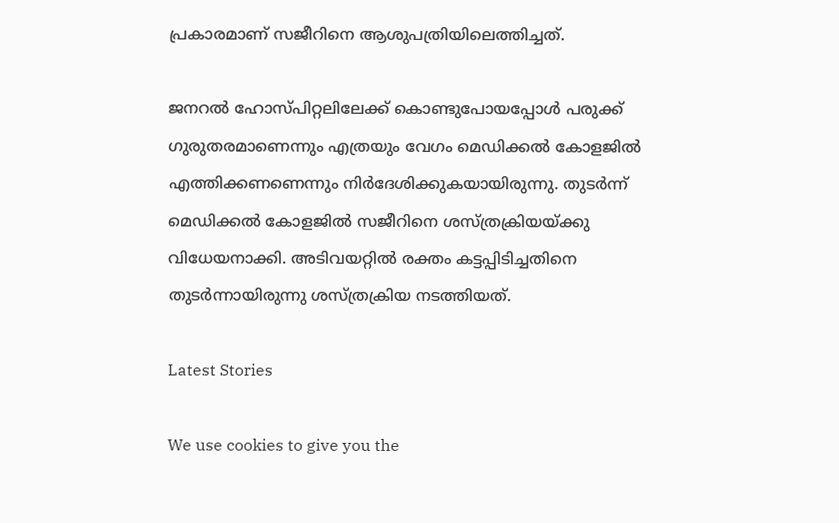പ്രകാരമാണ് സജീറിനെ ആശുപത്രിയിലെത്തിച്ചത്.

ജനറല്‍ ഹോസ്പിറ്റലിലേക്ക് കൊണ്ടുപോയപ്പോള്‍ പരുക്ക് ഗുരുതരമാണെന്നും എത്രയും വേഗം മെഡിക്കല്‍ കോളജില്‍ എത്തിക്കണണെന്നും നിര്‍ദേശിക്കുകയായിരുന്നു. തുടര്‍ന്ന് മെഡിക്കല്‍ കോളജില്‍ സജീറിനെ ശസ്ത്രക്രിയയ്ക്കു വിധേയനാക്കി. അടിവയറ്റില്‍ രക്തം കട്ടപ്പിടിച്ചതിനെ തുടര്‍ന്നായിരുന്നു ശസ്ത്രക്രിയ നടത്തിയത്.

Latest Stories

We use cookies to give you the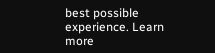best possible experience. Learn more